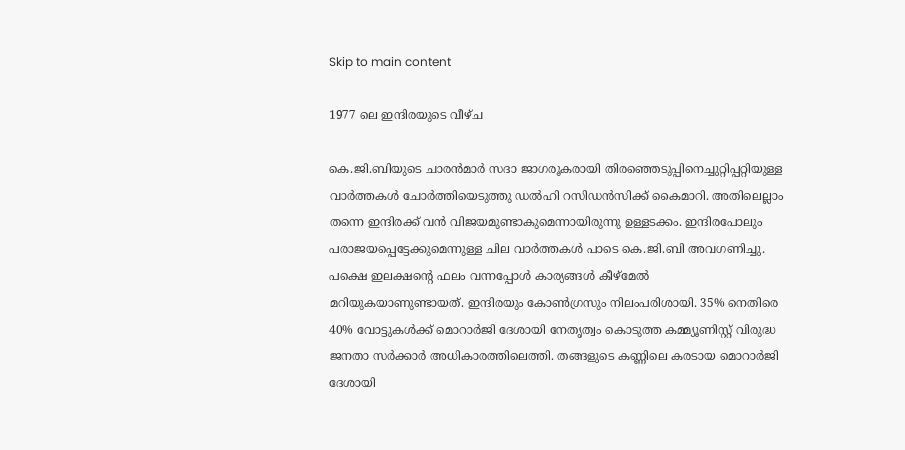Skip to main content

1977 ലെ ഇന്ദിരയുടെ വീഴ്ച

കെ.ജി.ബിയുടെ ചാരന്‍മാര്‍ സദാ ജാഗരൂകരായി തിരഞ്ഞെടുപ്പിനെച്ചുറ്റിപ്പറ്റിയുള്ള വാര്‍ത്തകള്‍ ചോര്‍ത്തിയെടുത്തു ഡല്‍ഹി റസിഡന്‍സിക്ക് കൈമാറി. അതിലെല്ലാം തന്നെ ഇന്ദിരക്ക് വന്‍ വിജയമുണ്ടാകുമെന്നായിരുന്നു ഉള്ളടക്കം. ഇന്ദിരപോലും പരാജയപ്പെട്ടേക്കുമെന്നുള്ള ചില വാര്‍ത്തകള്‍ പാടെ കെ.ജി.ബി അവഗണിച്ചു. പക്ഷെ ഇലക്ഷന്‍റെ ഫലം വന്നപ്പോള്‍ കാര്യങ്ങള്‍ കീഴ്മേല്‍ മറിയുകയാണുണ്ടായത്. ഇന്ദിരയും കോണ്‍ഗ്രസും നിലംപരിശായി. 35% നെതിരെ 40% വോട്ടുകള്‍ക്ക് മൊറാര്‍ജി ദേശായി നേതൃത്വം കൊടുത്ത കമ്മ്യൂണിസ്റ്റ് വിരുദ്ധ ജനതാ സര്‍ക്കാര്‍ അധികാരത്തിലെത്തി. തങ്ങളുടെ കണ്ണിലെ കരടായ മൊറാര്‍ജി ദേശായി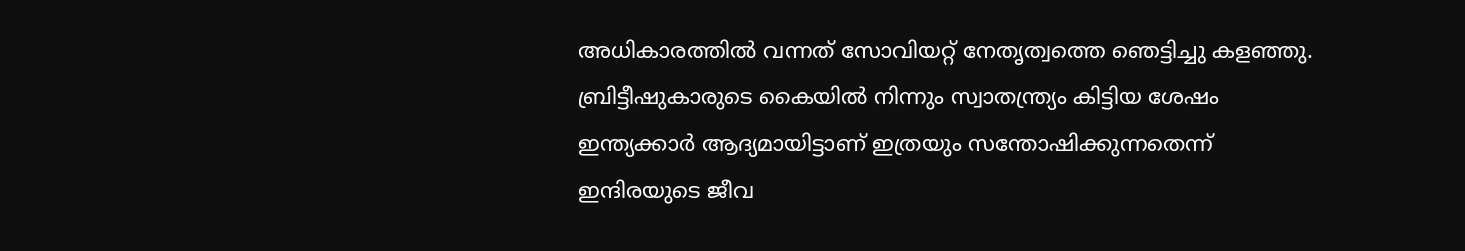അധികാരത്തില്‍ വന്നത് സോവിയറ്റ് നേതൃത്വത്തെ ഞെട്ടിച്ചു കളഞ്ഞു. ബ്രിട്ടീഷുകാരുടെ കൈയില്‍ നിന്നും സ്വാതന്ത്ര്യം കിട്ടിയ ശേഷം ഇന്ത്യക്കാര്‍ ആദ്യമായിട്ടാണ് ഇത്രയും സന്തോഷിക്കുന്നതെന്ന് ഇന്ദിരയുടെ ജീവ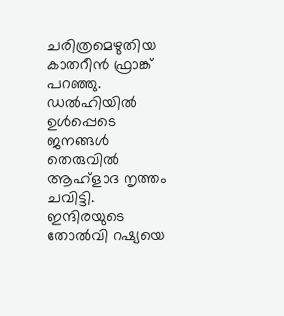ചരിത്രമെഴുതിയ കാതറീന്‍ ഫ്രാങ്ക് പറഞ്ഞു. ഡല്‍ഹിയിൽ ഉൾപ്പെടെ ജനങ്ങള്‍ തെരുവില്‍ ആഹ്ളാദ നൃത്തം ചവിട്ടി. ഇന്ദിരയുടെ തോല്‍വി റഷ്യയെ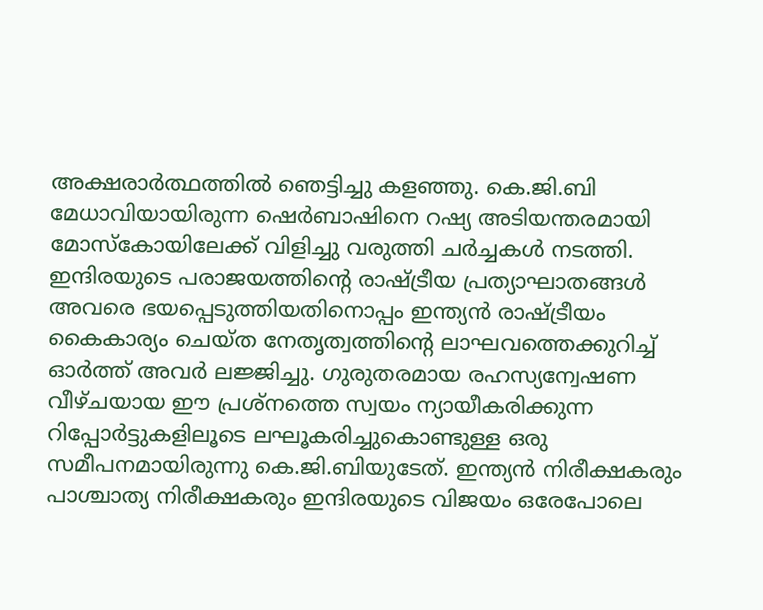അക്ഷരാര്‍ത്ഥത്തില്‍ ഞെട്ടിച്ചു കളഞ്ഞു. കെ.ജി.ബി മേധാവിയായിരുന്ന ഷെര്‍ബാഷിനെ റഷ്യ അടിയന്തരമായി മോസ്കോയിലേക്ക് വിളിച്ചു വരുത്തി ചര്‍ച്ചകള്‍ നടത്തി. ഇന്ദിരയുടെ പരാജയത്തിന്‍റെ രാഷ്ട്രീയ പ്രത്യാഘാതങ്ങള്‍ അവരെ ഭയപ്പെടുത്തിയതിനൊപ്പം ഇന്ത്യന്‍ രാഷ്ട്രീയം കൈകാര്യം ചെയ്ത നേതൃത്വത്തിന്‍റെ ലാഘവത്തെക്കുറിച്ച് ഓര്‍ത്ത് അവര്‍ ലജ്ജിച്ചു. ഗുരുതരമായ രഹസ്യന്വേഷണ വീഴ്ചയായ ഈ പ്രശ്നത്തെ സ്വയം ന്യായീകരിക്കുന്ന റിപ്പോര്‍ട്ടുകളിലൂടെ ലഘൂകരിച്ചുകൊണ്ടുള്ള ഒരു സമീപനമായിരുന്നു കെ.ജി.ബിയുടേത്. ഇന്ത്യന്‍ നിരീക്ഷകരും പാശ്ചാത്യ നിരീക്ഷകരും ഇന്ദിരയുടെ വിജയം ഒരേപോലെ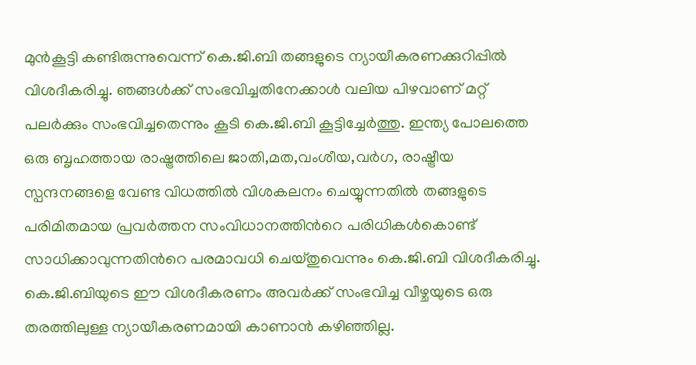മുന്‍കൂട്ടി കണ്ടിരുന്നുവെന്ന് കെ.ജി.ബി തങ്ങളുടെ ന്യായീകരണക്കുറിപ്പില്‍ വിശദീകരിച്ചു. ഞങ്ങള്‍ക്ക് സംഭവിച്ചതിനേക്കാള്‍ വലിയ പിഴവാണ് മറ്റ് പലര്‍ക്കും സംഭവിച്ചതെന്നും കൂടി കെ.ജി.ബി കൂട്ടിച്ചേര്‍ത്തു. ഇന്ത്യ പോലത്തെ ഒരു ബൃഹത്തായ രാഷ്ട്രത്തിലെ ജാതി,മത,വംശീയ,വര്‍ഗ, രാഷ്ട്രീയ സ്പന്ദനങ്ങളെ വേണ്ട വിധത്തില്‍ വിശകലനം ചെയ്യുന്നതില്‍ തങ്ങളുടെ പരിമിതമായ പ്രവര്‍ത്തന സംവിധാനത്തിന്‍റെ പരിധികള്‍കൊണ്ട് സാധിക്കാവുന്നതിന്‍റെ പരമാവധി ചെയ്തുവെന്നും കെ.ജി.ബി വിശദീകരിച്ചു. കെ.ജി.ബിയുടെ ഈ വിശദീകരണം അവര്‍ക്ക് സംഭവിച്ച വീഴ്ചയുടെ ഒരു തരത്തിലുള്ള ന്യായീകരണമായി കാണാന്‍ കഴിഞ്ഞില്ല.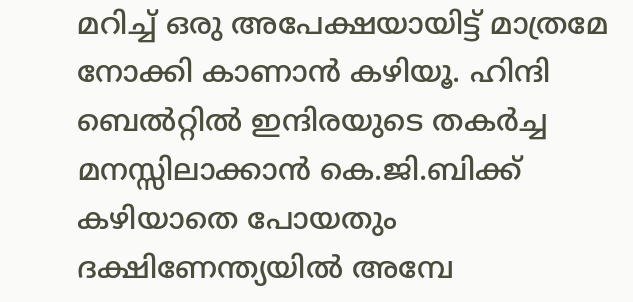മറിച്ച് ഒരു അപേക്ഷയായിട്ട് മാത്രമേ നോക്കി കാണാന്‍ കഴിയൂ. ഹിന്ദി ബെല്‍റ്റില്‍ ഇന്ദിരയുടെ തകര്‍ച്ച മനസ്സിലാക്കാന്‍ കെ.ജി.ബിക്ക് കഴിയാതെ പോയതും ദക്ഷിണേന്ത്യയില്‍ അമ്പേ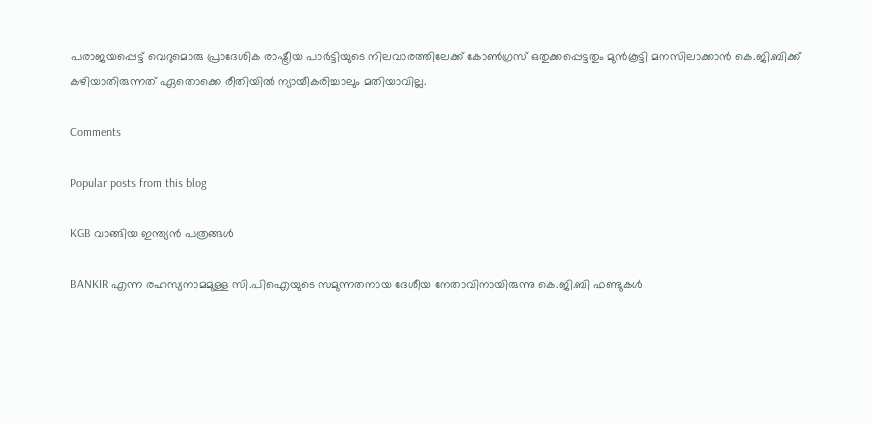പരാജയപ്പെട്ട് വെറുമൊരു പ്രാദേശിക രാഷ്ട്രീയ പാര്‍ട്ടിയുടെ നിലവാരത്തിലേക്ക് കോണ്‍ഗ്രസ് ഒതുക്കപ്പെട്ടതും മുന്‍കൂട്ടി മനസിലാക്കാന്‍ കെ.ജി.ബിക്ക് കഴിയാതിരുന്നത് ഏതൊക്കെ രീതിയില്‍ ന്യായീകരിച്ചാലും മതിയാവില്ല.

Comments

Popular posts from this blog

KGB വാങ്ങിയ ഇന്ത്യൻ പത്രങ്ങൾ

BANKIR എന്ന രഹസ്യനാമമുള്ള സി.പിഐയുടെ സമുന്നതനായ ദേശീയ നേതാവിനായിരുന്നു കെ.ജി.ബി ഫണ്ടുകള്‍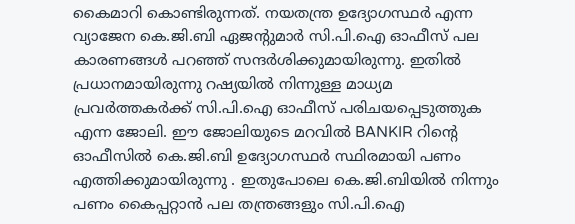കൈമാറി കൊണ്ടിരുന്നത്. നയതന്ത്ര ഉദ്യോഗസ്ഥര്‍ എന്ന വ്യാജേന കെ.ജി.ബി ഏജന്‍റുമാര്‍ സി.പി.ഐ ഓഫീസ് പല കാരണങ്ങള്‍ പറഞ്ഞ് സന്ദര്‍ശിക്കുമായിരുന്നു. ഇതില്‍ പ്രധാനമായിരുന്നു റഷ്യയില്‍ നിന്നുള്ള മാധ്യമ പ്രവര്‍ത്തകര്‍ക്ക് സി.പി.ഐ ഓഫീസ് പരിചയപ്പെടുത്തുക എന്ന ജോലി. ഈ ജോലിയുടെ മറവിൽ BANKIR റിന്‍റെ ഓഫീസില്‍ കെ.ജി.ബി ഉദ്യോഗസ്ഥര്‍ സ്ഥിരമായി പണം എത്തിക്കുമായിരുന്നു . ഇതുപോലെ കെ.ജി.ബിയില്‍ നിന്നും പണം കൈപ്പറ്റാന്‍ പല തന്ത്രങ്ങളും സി.പി.ഐ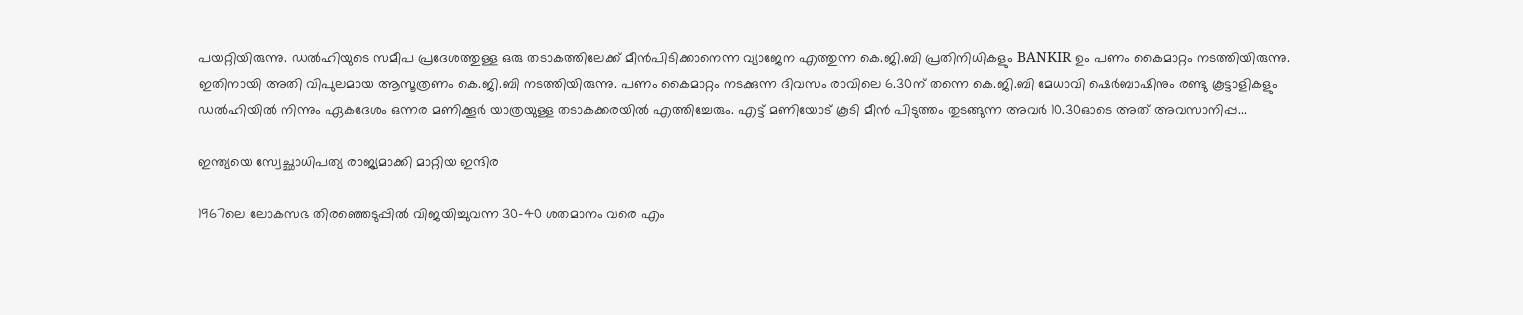പയറ്റിയിരുന്നു. ഡല്‍ഹിയുടെ സമീപ പ്രദേശത്തുള്ള ഒരു തടാകത്തിലേക്ക് മീന്‍പിടിക്കാനെന്ന വ്യാജേന എത്തുന്ന കെ.ജി.ബി പ്രതിനിധികളും BANKIR ഉം പണം കൈമാറ്റം നടത്തിയിരുന്നു. ഇതിനായി അതി വിപുലമായ ആസൂത്രണം കെ.ജി.ബി നടത്തിയിരുന്നു. പണം കൈമാറ്റം നടക്കുന്ന ദിവസം രാവിലെ 6.30ന് തന്നെ കെ.ജി.ബി മേധാവി ഷെര്‍ബാഷിനും രണ്ടു കൂട്ടാളികളും ഡല്‍ഹിയില്‍ നിന്നും ഏകദേശം ഒന്നര മണിക്കൂര്‍ യാത്രയുള്ള തടാകക്കരയില്‍ എത്തിച്ചേരും. എട്ട് മണിയോട് കൂടി മീന്‍ പിടുത്തം തുടങ്ങുന്ന അവര്‍ 10.30ഓടെ അത് അവസാനിപ്പ...

ഇന്ത്യയെ സ്വേച്ഛാധിപത്യ രാജ്യമാക്കി മാറ്റിയ ഇന്ദിര

1967ലെ ലോകസഭ തിരഞ്ഞെടുപ്പില്‍ വിജയിച്ചുവന്ന 30-40 ശതമാനം വരെ എം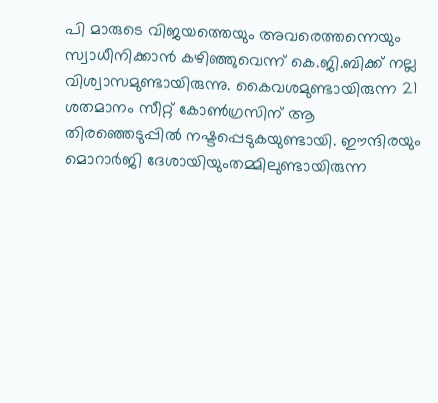പി മാരുടെ വിജയത്തെയും അവരെത്തന്നെയും സ്വാധീനിക്കാന്‍ കഴിഞ്ഞുവെന്ന് കെ.ജി.ബിക്ക് നല്ല വിശ്വാസമുണ്ടായിരുന്നു. കൈവശമുണ്ടായിരുന്ന 21 ശതമാനം സീറ്റ് കോണ്‍ഗ്രസിന് ആ തിരഞ്ഞെടുപ്പില്‍ നഷ്ടപ്പെടുകയുണ്ടായി. ഈന്ദിരയും മൊറാര്‍ജി ദേശായിയുംതമ്മിലുണ്ടായിരുന്ന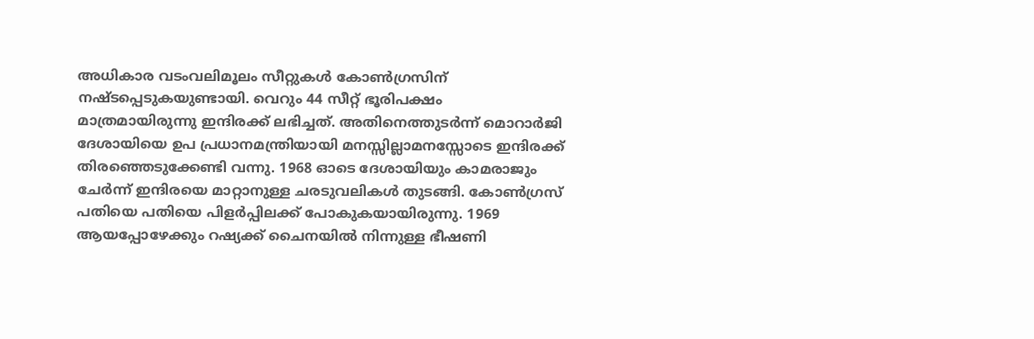അധികാര വടംവലിമൂലം സീറ്റുകള്‍ കോണ്‍ഗ്രസിന് നഷ്ടപ്പെടുകയുണ്ടായി. വെറും 44 സീറ്റ് ഭൂരിപക്ഷം മാത്രമായിരുന്നു ഇന്ദിരക്ക് ലഭിച്ചത്. അതിനെത്തുടര്‍ന്ന് മൊറാര്‍ജി ദേശായിയെ ഉപ പ്രധാനമന്ത്രിയായി മനസ്സില്ലാമനസ്സോടെ ഇന്ദിരക്ക് തിരഞ്ഞെടുക്കേണ്ടി വന്നു. 1968 ഓടെ ദേശായിയും കാമരാജും ചേര്‍ന്ന് ഇന്ദിരയെ മാറ്റാനുള്ള ചരടുവലികള്‍ തുടങ്ങി. കോണ്‍ഗ്രസ് പതിയെ പതിയെ പിളര്‍പ്പിലക്ക് പോകുകയായിരുന്നു. 1969 ആയപ്പോഴേക്കും റഷ്യക്ക് ചൈനയില്‍ നിന്നുള്ള ഭീഷണി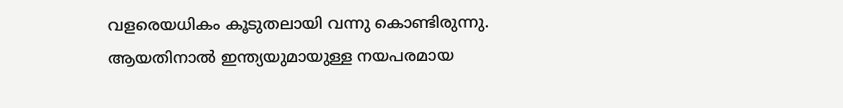വളരെയധികം കൂടുതലായി വന്നു കൊണ്ടിരുന്നു. ആയതിനാല്‍ ഇന്ത്യയുമായുള്ള നയപരമായ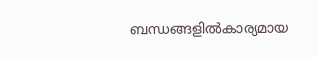ബന്ധങ്ങളില്‍കാര്യമായ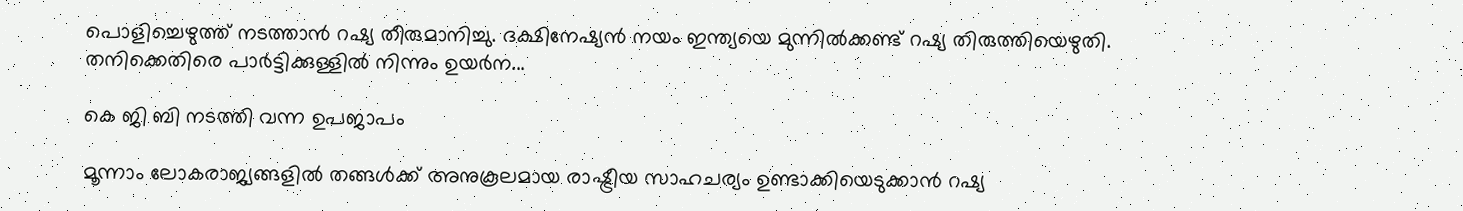പൊളിച്ചെഴുത്ത് നടത്താന്‍ റഷ്യ തീരുമാനിച്ചു. ദക്ഷിനേഷ്യന്‍ നയം ഇന്ത്യയെ മുന്നില്‍ക്കണ്ട് റഷ്യ തിരുത്തിയെഴുതി. തനിക്കെതിരെ പാര്‍ട്ടിക്കുള്ളില്‍ നിന്നും ഉയര്‍ന...

കെ ജി ബി നടത്തി വന്ന ഉപജാപം

മൂന്നാം ലോകരാജ്യങ്ങളിൽ തങ്ങള്‍ക്ക് അനുകൂലമായ രാഷ്ട്രീയ സാഹചര്യം ഉണ്ടാക്കിയെടുക്കാന്‍ റഷ്യ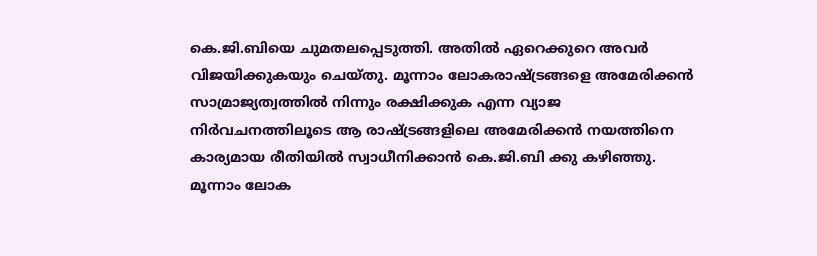കെ.ജി.ബിയെ ചുമതലപ്പെടുത്തി. അതില്‍ ഏറെക്കുറെ അവർ വിജയിക്കുകയും ചെയ്തു. മൂന്നാം ലോകരാഷ്ട്രങ്ങളെ അമേരിക്കൻ സാമ്രാജ്യത്വത്തില്‍ നിന്നും രക്ഷിക്കുക എന്ന വ്യാജ നിര്‍വചനത്തിലൂടെ ആ രാഷ്ട്രങ്ങളിലെ അമേരിക്കൻ നയത്തിനെ കാര്യമായ രീതിയിൽ സ്വാധീനിക്കാന്‍ കെ.ജി.ബി ക്കു കഴിഞ്ഞു. മൂന്നാം ലോക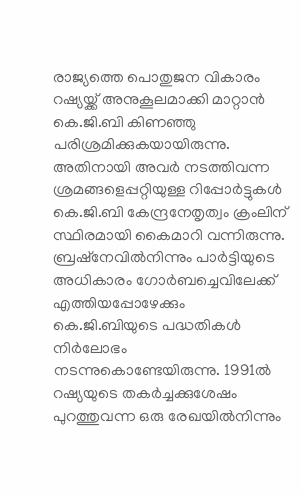രാജ്യത്തെ പൊതുജന വികാരം റഷ്യയ്ക്ക് അനുകൂലമാക്കി മാറ്റാൻ കെ.ജി.ബി കിണഞ്ഞു പരിശ്രമിക്കുകയായിരുന്നു. അതിനായി അവര്‍ നടത്തിവന്ന ശ്രമങ്ങളെപ്പറ്റിയുള്ള റിപ്പോര്‍ട്ടുകൾ കെ.ജി.ബി കേന്ദ്രനേതൃത്വം ക്രംലിന് സ്ഥിരമായി കൈമാറി വന്നിരുന്നു. ബ്രഷ്നേവില്‍നിന്നും പാര്‍ട്ടിയുടെ അധികാരം ഗോര്‍ബച്ചെവിലേക്ക് എത്തിയപ്പോഴേക്കും കെ.ജി.ബിയുടെ പദ്ധതികൾ നിര്‍ലോഭം നടന്നുകൊണ്ടേയിരുന്നു. 1991ല്‍ റഷ്യയുടെ തകര്‍ച്ചക്കുശേഷം പുറത്തുവന്ന ഒരു രേഖയില്‍നിന്നും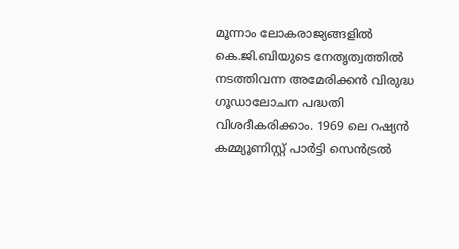മൂന്നാം ലോകരാജ്യങ്ങളിൽ കെ.ജി.ബിയുടെ നേതൃത്വത്തിൽ നടത്തിവന്ന അമേരിക്കൻ വിരുദ്ധ ഗൂഡാലോചന പദ്ധതി വിശദീകരിക്കാം. 1969 ലെ റഷ്യൻ കമ്മ്യൂണിസ്റ്റ് പാര്‍ട്ടി സെന്‍ട്രൽ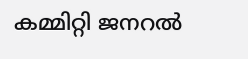കമ്മിറ്റി ജനറൽ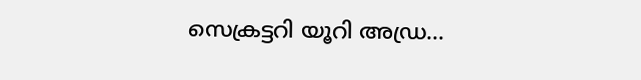സെക്രട്ടറി യൂറി അഡ്ര...